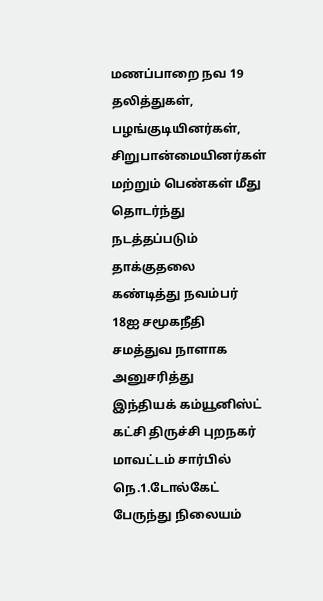மணப்பாறை நவ 19
தலித்துகள், பழங்குடியினர்கள், சிறுபான்மையினர்கள் மற்றும் பெண்கள் மீது தொடர்ந்து நடத்தப்படும் தாக்குதலை கண்டித்து நவம்பர் 18ஐ சமூகநீதி சமத்துவ நாளாக அனுசரித்து
இந்தியக் கம்யூனிஸ்ட் கட்சி திருச்சி புறநகர் மாவட்டம் சார்பில்
நெ.1.டோல்கேட் பேருந்து நிலையம்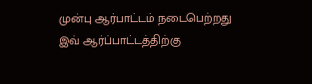முன்பு ஆர்பாட்டம் நடைபெற்றது
இவ் ஆர்ப்பாட்டத்திற்கு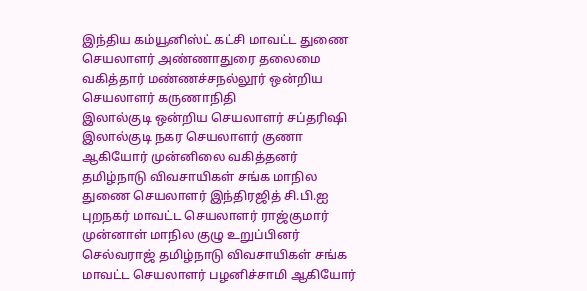இந்திய கம்யூனிஸ்ட் கட்சி மாவட்ட துணை செயலாளர் அண்ணாதுரை தலைமை வகித்தார் மண்ணச்சநல்லூர் ஒன்றிய செயலாளர் கருணாநிதி
இலால்குடி ஒன்றிய செயலாளர் சப்தரிஷி இலால்குடி நகர செயலாளர் குணா ஆகியோர் முன்னிலை வகித்தனர்
தமிழ்நாடு விவசாயிகள் சங்க மாநில துணை செயலாளர் இந்திரஜித் சி.பி.ஐ புறநகர் மாவட்ட செயலாளர் ராஜ்குமார் முன்னாள் மாநில குழு உறுப்பினர் செல்வராஜ் தமிழ்நாடு விவசாயிகள் சங்க மாவட்ட செயலாளர் பழனிச்சாமி ஆகியோர்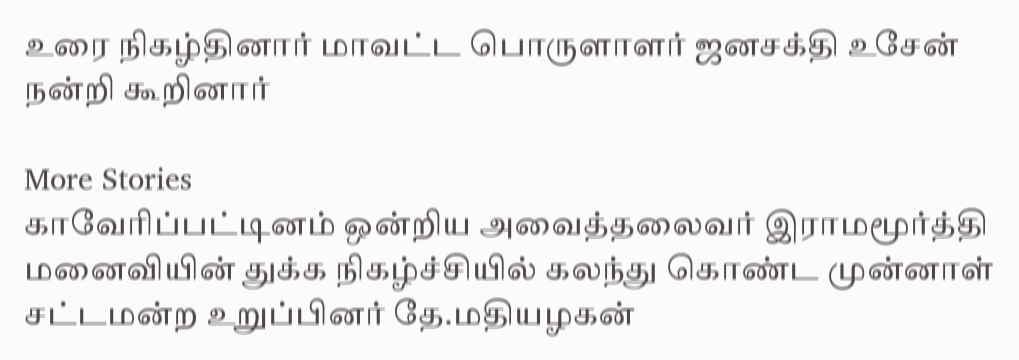உரை நிகழ்தினார் மாவட்ட பொருளாளர் ஜனசக்தி உசேன் நன்றி கூறினார்

More Stories
காவேரிப்பட்டினம் ஒன்றிய அவைத்தலைவர் இராமமூர்த்தி மனைவியின் துக்க நிகழ்ச்சியில் கலந்து கொண்ட முன்னாள் சட்டமன்ற உறுப்பினர் தே.மதியழகன்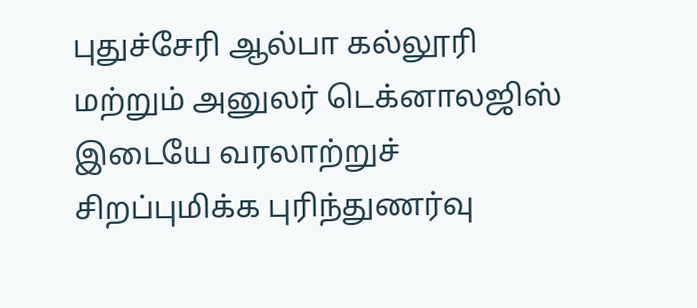புதுச்சேரி ஆல்பா கல்லூரி மற்றும் அனுலர் டெக்னாலஜிஸ் இடையே வரலாற்றுச் சிறப்புமிக்க புரிந்துணர்வு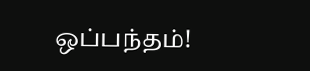ஒப்பந்தம்!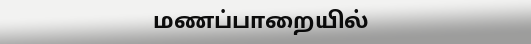மணப்பாறையில்